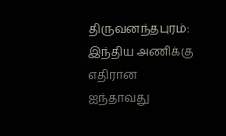திருவனந்தபுரம்: இந்திய அணிக்கு எதிரான ஐந்தாவது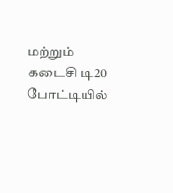மற்றும் கடைசி டி20 போட்டியில்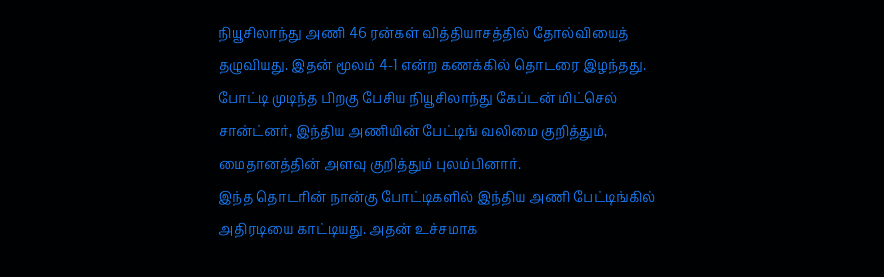நியூசிலாந்து அணி 46 ரன்கள் வித்தியாசத்தில் தோல்வியைத் தழுவியது. இதன் மூலம் 4-1 என்ற கணக்கில் தொடரை இழந்தது. போட்டி முடிந்த பிறகு பேசிய நியூசிலாந்து கேப்டன் மிட்செல் சான்ட்னர், இந்திய அணியின் பேட்டிங் வலிமை குறித்தும், மைதானத்தின் அளவு குறித்தும் புலம்பினார்.
இந்த தொடரின் நான்கு போட்டிகளில் இந்திய அணி பேட்டிங்கில் அதிரடியை காட்டியது. அதன் உச்சமாக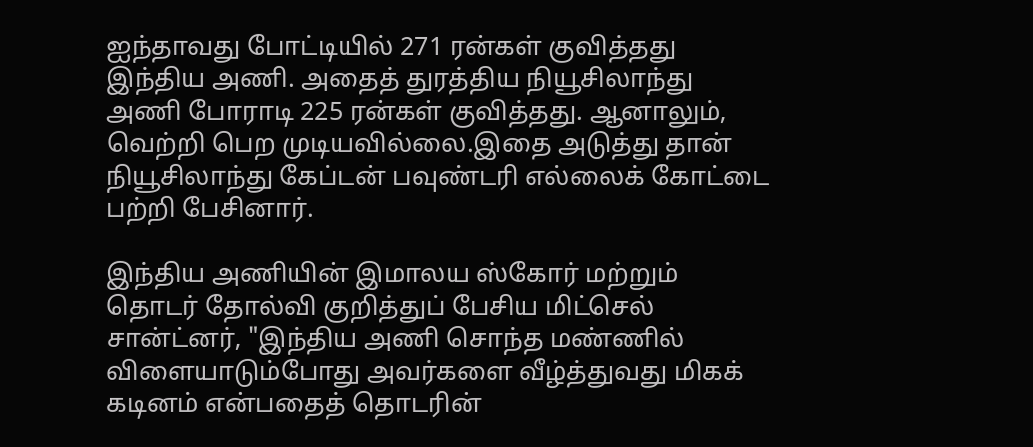ஐந்தாவது போட்டியில் 271 ரன்கள் குவித்தது இந்திய அணி. அதைத் துரத்திய நியூசிலாந்து அணி போராடி 225 ரன்கள் குவித்தது. ஆனாலும், வெற்றி பெற முடியவில்லை.இதை அடுத்து தான் நியூசிலாந்து கேப்டன் பவுண்டரி எல்லைக் கோட்டை பற்றி பேசினார்.

இந்திய அணியின் இமாலய ஸ்கோர் மற்றும் தொடர் தோல்வி குறித்துப் பேசிய மிட்செல் சான்ட்னர், "இந்திய அணி சொந்த மண்ணில் விளையாடும்போது அவர்களை வீழ்த்துவது மிகக் கடினம் என்பதைத் தொடரின்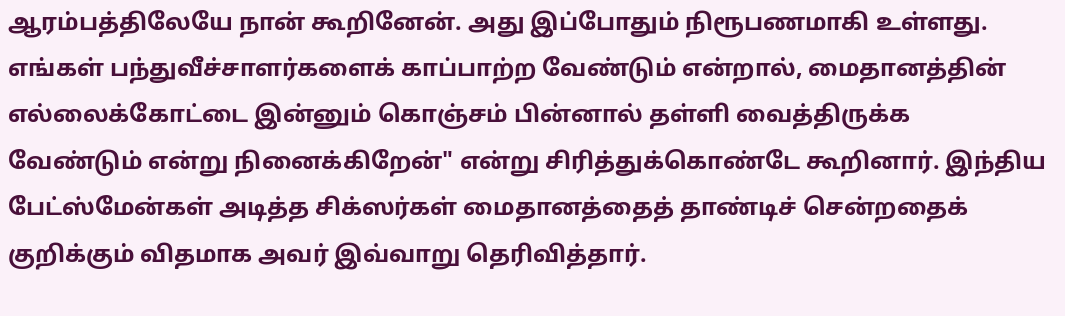ஆரம்பத்திலேயே நான் கூறினேன். அது இப்போதும் நிரூபணமாகி உள்ளது.
எங்கள் பந்துவீச்சாளர்களைக் காப்பாற்ற வேண்டும் என்றால், மைதானத்தின் எல்லைக்கோட்டை இன்னும் கொஞ்சம் பின்னால் தள்ளி வைத்திருக்க வேண்டும் என்று நினைக்கிறேன்" என்று சிரித்துக்கொண்டே கூறினார். இந்திய பேட்ஸ்மேன்கள் அடித்த சிக்ஸர்கள் மைதானத்தைத் தாண்டிச் சென்றதைக் குறிக்கும் விதமாக அவர் இவ்வாறு தெரிவித்தார்.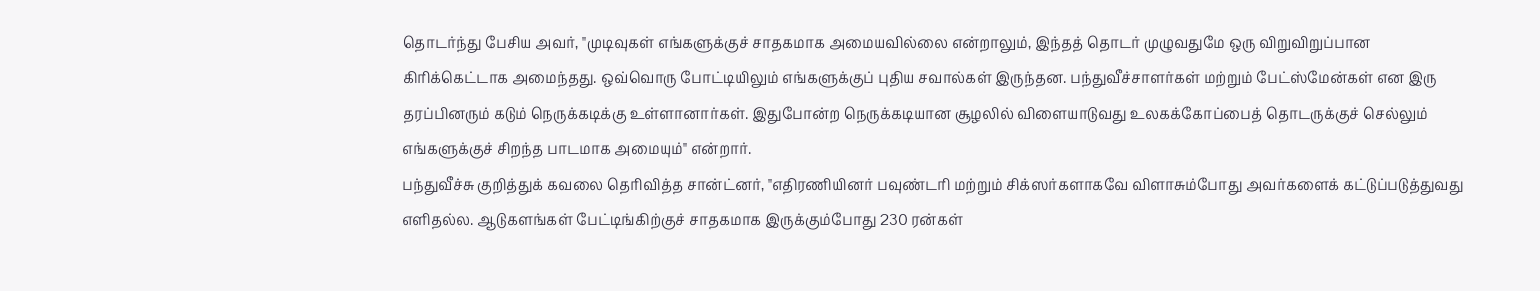தொடர்ந்து பேசிய அவர், "முடிவுகள் எங்களுக்குச் சாதகமாக அமையவில்லை என்றாலும், இந்தத் தொடர் முழுவதுமே ஒரு விறுவிறுப்பான கிரிக்கெட்டாக அமைந்தது. ஒவ்வொரு போட்டியிலும் எங்களுக்குப் புதிய சவால்கள் இருந்தன. பந்துவீச்சாளர்கள் மற்றும் பேட்ஸ்மேன்கள் என இரு தரப்பினரும் கடும் நெருக்கடிக்கு உள்ளானார்கள். இதுபோன்ற நெருக்கடியான சூழலில் விளையாடுவது உலகக்கோப்பைத் தொடருக்குச் செல்லும் எங்களுக்குச் சிறந்த பாடமாக அமையும்" என்றார்.
பந்துவீச்சு குறித்துக் கவலை தெரிவித்த சான்ட்னர், "எதிரணியினர் பவுண்டரி மற்றும் சிக்ஸர்களாகவே விளாசும்போது அவர்களைக் கட்டுப்படுத்துவது எளிதல்ல. ஆடுகளங்கள் பேட்டிங்கிற்குச் சாதகமாக இருக்கும்போது 230 ரன்கள்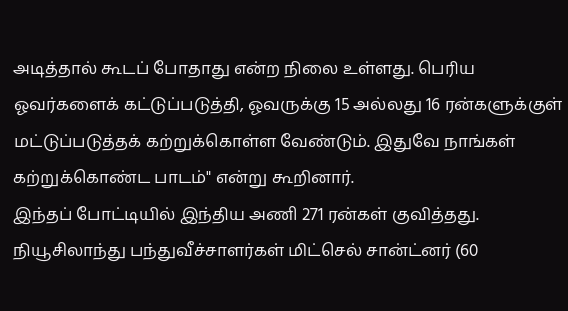அடித்தால் கூடப் போதாது என்ற நிலை உள்ளது. பெரிய ஓவர்களைக் கட்டுப்படுத்தி, ஓவருக்கு 15 அல்லது 16 ரன்களுக்குள் மட்டுப்படுத்தக் கற்றுக்கொள்ள வேண்டும். இதுவே நாங்கள் கற்றுக்கொண்ட பாடம்" என்று கூறினார்.
இந்தப் போட்டியில் இந்திய அணி 271 ரன்கள் குவித்தது. நியூசிலாந்து பந்துவீச்சாளர்கள் மிட்செல் சான்ட்னர் (60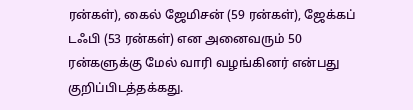ரன்கள்), கைல் ஜேமிசன் (59 ரன்கள்), ஜேக்கப் டஃபி (53 ரன்கள்) என அனைவரும் 50 ரன்களுக்கு மேல் வாரி வழங்கினர் என்பது குறிப்பிடத்தக்கது.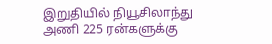இறுதியில் நியூசிலாந்து அணி 225 ரன்களுக்கு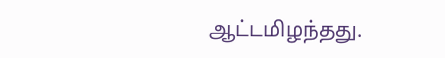ஆட்டமிழந்தது.